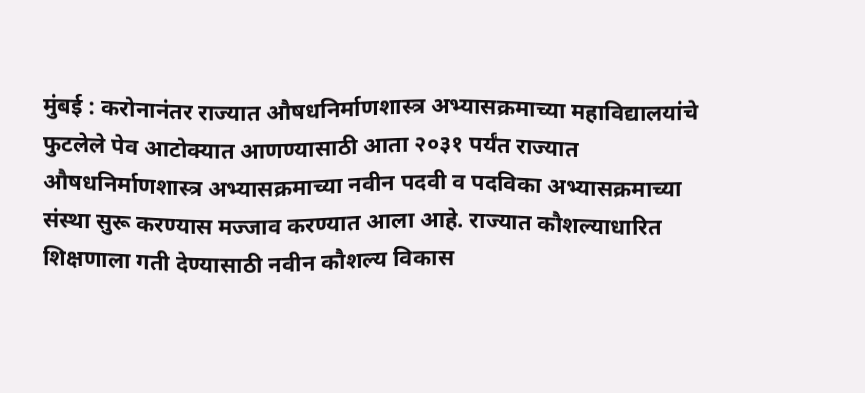मुंबई : करोनानंतर राज्यात औषधनिर्माणशास्त्र अभ्यासक्रमाच्या महाविद्यालयांचे फुटलेले पेव आटोक्यात आणण्यासाठी आता २०३१ पर्यंत राज्यात औषधनिर्माणशास्त्र अभ्यासक्रमाच्या नवीन पदवी व पदविका अभ्यासक्रमाच्या संस्था सुरू करण्यास मज्जाव करण्यात आला आहे. राज्यात कौशल्याधारित शिक्षणाला गती देण्यासाठी नवीन कौशल्य विकास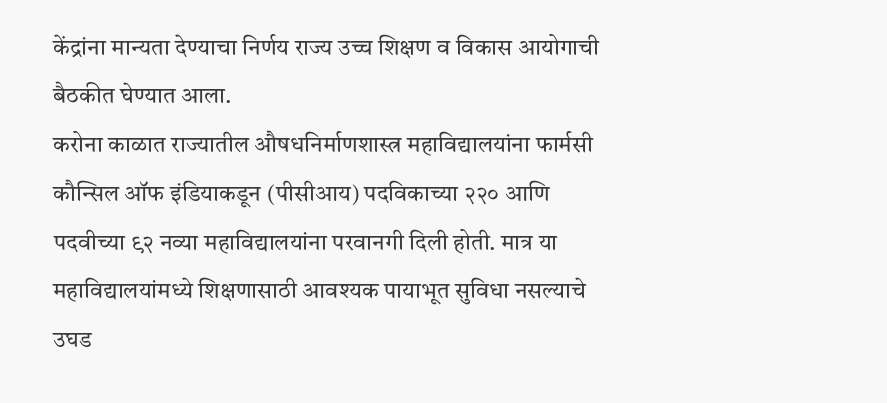केंद्रांना मान्यता देण्याचा निर्णय राज्य उच्च शिक्षण व विकास आयोगाची बैठकीत घेण्यात आला.
करोना काळात राज्यातील औषधनिर्माणशास्त्र महाविद्यालयांना फार्मसी कौन्सिल ऑफ इंडियाकडून (पीसीआय) पदविकाच्या २२० आणि पदवीच्या ९२ नव्या महाविद्यालयांना परवानगी दिली होती. मात्र या महाविद्यालयांमध्ये शिक्षणासाठी आवश्यक पायाभूत सुविधा नसल्याचे उघड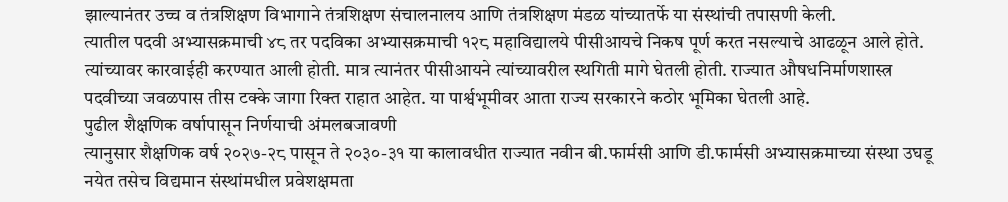झाल्यानंतर उच्च व तंत्रशिक्षण विभागाने तंत्रशिक्षण संचालनालय आणि तंत्रशिक्षण मंडळ यांच्यातर्फे या संस्थांची तपासणी केली.
त्यातील पदवी अभ्यासक्रमाची ४८ तर पदविका अभ्यासक्रमाची १२८ महाविद्यालये पीसीआयचे निकष पूर्ण करत नसल्याचे आढळून आले होते. त्यांच्यावर कारवाईही करण्यात आली होती. मात्र त्यानंतर पीसीआयने त्यांच्यावरील स्थगिती मागे घेतली होती. राज्यात औषधनिर्माणशास्त्र पदवीच्या जवळपास तीस टक्के जागा रिक्त राहात आहेत. या पार्श्वभूमीवर आता राज्य सरकारने कठोर भूमिका घेतली आहे.
पुढील शैक्षणिक वर्षापासून निर्णयाची अंमलबजावणी
त्यानुसार शैक्षणिक वर्ष २०२७-२८ पासून ते २०३०-३१ या कालावधीत राज्यात नवीन बी.फार्मसी आणि डी.फार्मसी अभ्यासक्रमाच्या संस्था उघडू नयेत तसेच विद्यमान संस्थांमधील प्रवेशक्षमता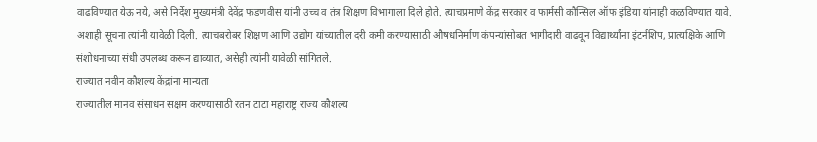वाढविण्यात येऊ नये, असे निर्देश मुख्यमंत्री देवेंद्र फडणवीस यांनी उच्च व तंत्र शिक्षण विभागाला दिले होते. त्याचप्रमाणे केंद्र सरकार व फार्मसी कौन्सिल ऑफ इंडिया यांनाही कळविण्यात यावे. अशाही सूचना त्यांनी यावेळी दिली. त्याचबरोबर शिक्षण आणि उद्योग यांच्यातील दरी कमी करण्यासाठी औषधनिर्माण कंपन्यांसोबत भागीदारी वाढवून विद्यार्थ्यांना इंटर्नशिप, प्रात्यक्षिके आणि संशोधनाच्या संधी उपलब्ध करून द्याव्यात, असेही त्यांनी यावेळी सांगितले.
राज्यात नवीन कौशल्य केंद्रांना मान्यता
राज्यातील मानव संसाधन सक्षम करण्यासाठी रतन टाटा महाराष्ट्र राज्य कौशल्य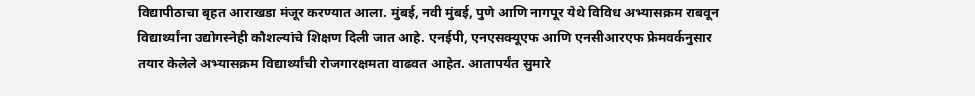विद्यापीठाचा बृहत आराखडा मंजूर करण्यात आला. मुंबई, नवी मुंबई, पुणे आणि नागपूर येथे विविध अभ्यासक्रम राबवून विद्यार्थ्यांना उद्योगस्नेही कौशल्यांचे शिक्षण दिली जात आहे. एनईपी, एनएसक्यूएफ आणि एनसीआरएफ फ्रेमवर्कनुसार तयार केलेले अभ्यासक्रम विद्यार्थ्यांची रोजगारक्षमता वाढवत आहेत. आतापर्यंत सुमारे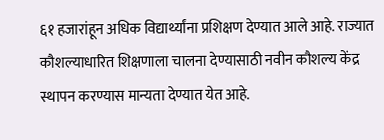६१ हजारांहून अधिक विद्यार्थ्यांना प्रशिक्षण देण्यात आले आहे. राज्यात कौशल्याधारित शिक्षणाला चालना देण्यासाठी नवीन कौशल्य केंद्र स्थापन करण्यास मान्यता देण्यात येत आहे.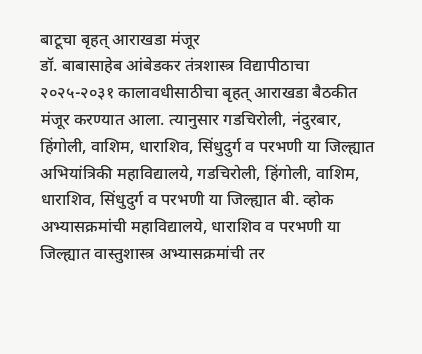बाटूचा बृहत् आराखडा मंजूर
डॉ. बाबासाहेब आंबेडकर तंत्रशास्त्र विद्यापीठाचा २०२५-२०३१ कालावधीसाठीचा बृहत् आराखडा बैठकीत मंजूर करण्यात आला. त्यानुसार गडचिरोली, नंदुरबार, हिंगोली, वाशिम, धाराशिव, सिंधुदुर्ग व परभणी या जिल्ह्यात अभियांत्रिकी महाविद्यालये, गडचिरोली, हिंगोली, वाशिम, धाराशिव, सिंधुदुर्ग व परभणी या जिल्ह्यात बी. व्होक अभ्यासक्रमांची महाविद्यालये, धाराशिव व परभणी या जिल्ह्यात वास्तुशास्त्र अभ्यासक्रमांची तर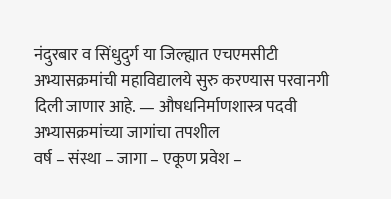नंदुरबार व सिंधुदुर्ग या जिल्ह्यात एचएमसीटी अभ्यासक्रमांची महाविद्यालये सुरु करण्यास परवानगी दिली जाणार आहे. — औषधनिर्माणशास्त्र पदवी अभ्यासक्रमांच्या जागांचा तपशील
वर्ष – संस्था – जागा – एकूण प्रवेश –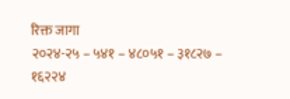रिक्त जागा
२०२४-२५ – ५४१ – ४८०५१ – ३१८२७ – १६२२४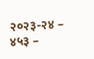२०२३-२४ – ४५३ –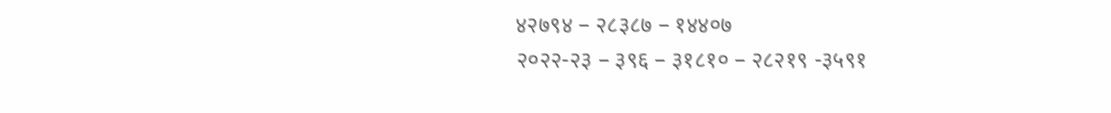४२७९४ – २८३८७ – १४४०७
२०२२-२३ – ३९६ – ३१८१० – २८२१९ -३५९१